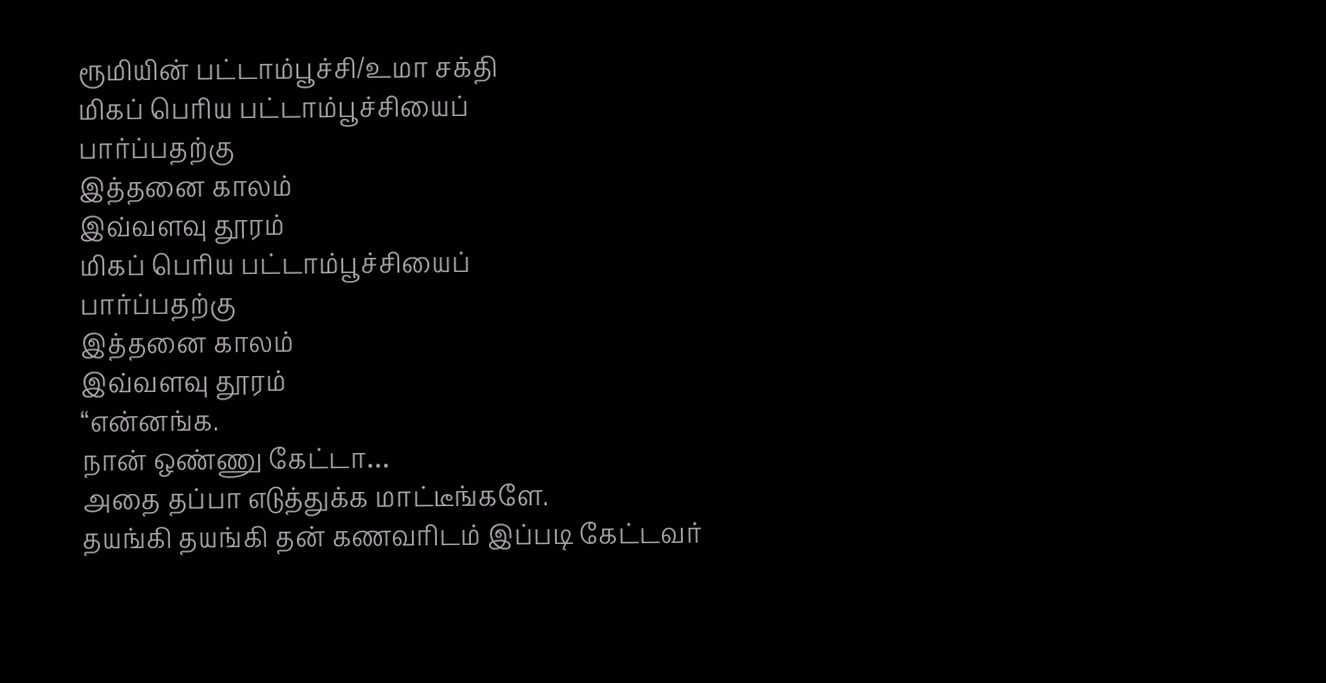ரூமியின் பட்டாம்பூச்சி/உமா சக்தி
மிகப் பெரிய பட்டாம்பூச்சியைப்
பார்ப்பதற்கு
இத்தனை காலம்
இவ்வளவு தூரம்
மிகப் பெரிய பட்டாம்பூச்சியைப்
பார்ப்பதற்கு
இத்தனை காலம்
இவ்வளவு தூரம்
“என்னங்க.
நான் ஒண்ணு கேட்டா…
அதை தப்பா எடுத்துக்க மாட்டீங்களே.
தயங்கி தயங்கி தன் கணவரிடம் இப்படி கேட்டவர்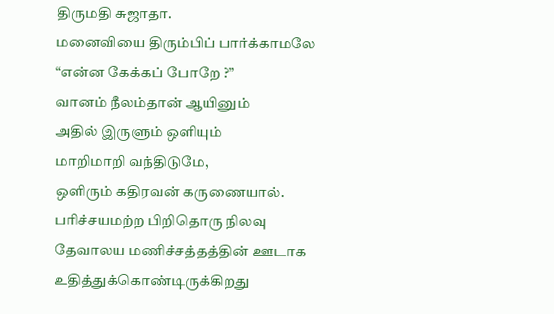திருமதி சுஜாதா.
மனைவியை திரும்பிப் பார்க்காமலே
“என்ன கேக்கப் போறே ?”
வானம் நீலம்தான் ஆயினும்
அதில் இருளும் ஒளியும்
மாறிமாறி வந்திடுமே,
ஒளிரும் கதிரவன் கருணையால்.
பரிச்சயமற்ற பிறிதொரு நிலவு
தேவாலய மணிச்சத்தத்தின் ஊடாக
உதித்துக்கொண்டிருக்கிறது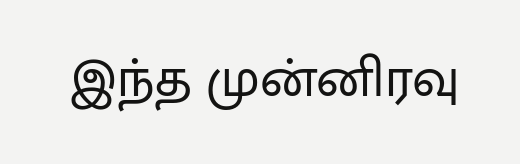இந்த முன்னிரவு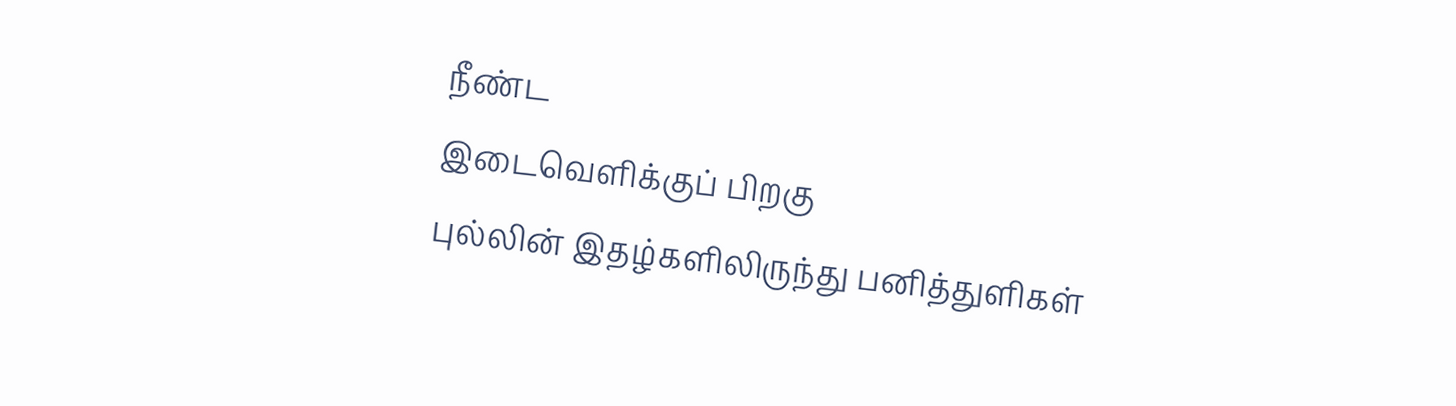நீண்ட
இடைவெளிக்குப் பிறகு
புல்லின் இதழ்களிலிருந்து பனித்துளிகள்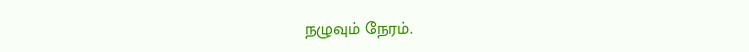நழுவும் நேரம்.